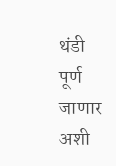थंडी पूर्ण जाणार अशी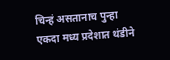चिन्हं असतानाच पुन्हा एकदा मध्य प्रदेशात थंडीने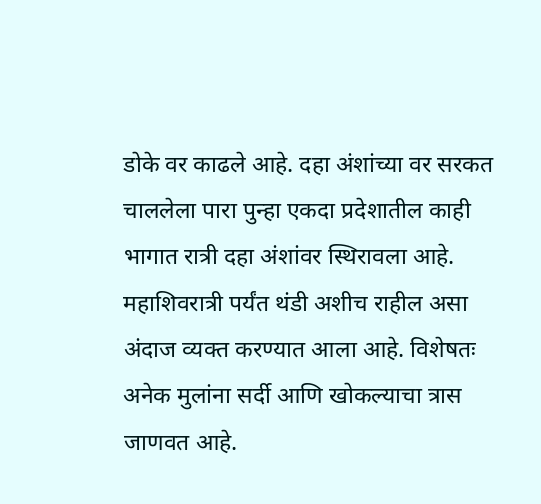डोके वर काढले आहे. दहा अंशांच्या वर सरकत चाललेला पारा पुन्हा एकदा प्रदेशातील काही भागात रात्री दहा अंशांवर स्थिरावला आहे. महाशिवरात्री पर्यंत थंडी अशीच राहील असा अंदाज व्यक्त करण्यात आला आहे. विशेषतः अनेक मुलांना सर्दी आणि खोकल्याचा त्रास जाणवत आहे.